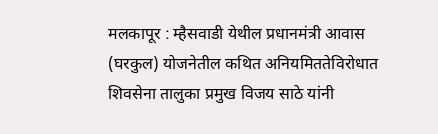मलकापूर : म्हैसवाडी येथील प्रधानमंत्री आवास (घरकुल) योजनेतील कथित अनियमिततेविरोधात शिवसेना तालुका प्रमुख विजय साठे यांनी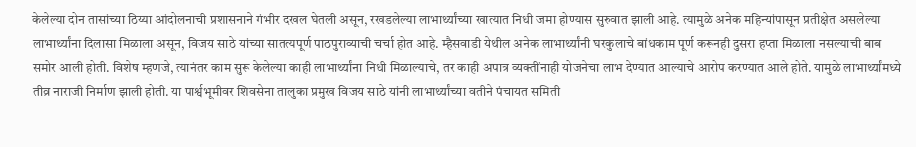केलेल्या दोन तासांच्या ठिय्या आंदोलनाची प्रशासनाने गंभीर दखल घेतली असून, रखडलेल्या लाभार्थ्यांच्या खात्यात निधी जमा होण्यास सुरुवात झाली आहे. त्यामुळे अनेक महिन्यांपासून प्रतीक्षेत असलेल्या लाभार्थ्यांना दिलासा मिळाला असून, विजय साठे यांच्या सातत्यपूर्ण पाठपुराव्याची चर्चा होत आहे. म्हैसवाडी येथील अनेक लाभार्थ्यांनी घरकुलाचे बांधकाम पूर्ण करूनही दुसरा हप्ता मिळाला नसल्याची बाब समोर आली होती. विशेष म्हणजे, त्यानंतर काम सुरू केलेल्या काही लाभार्थ्यांना निधी मिळाल्याचे, तर काही अपात्र व्यक्तींनाही योजनेचा लाभ देण्यात आल्याचे आरोप करण्यात आले होते. यामुळे लाभार्थ्यांमध्ये तीव्र नाराजी निर्माण झाली होती. या पार्श्वभूमीवर शिवसेना तालुका प्रमुख विजय साठे यांनी लाभार्थ्यांच्या वतीने पंचायत समिती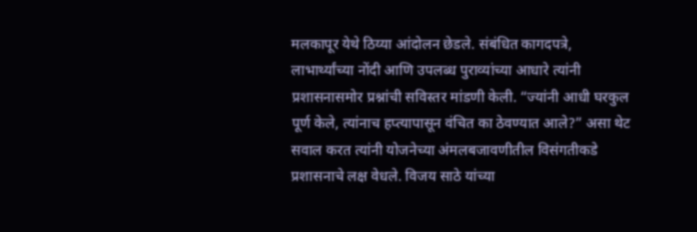मलकापूर येथे ठिय्या आंदोलन छेडले. संबंधित कागदपत्रे, लाभार्थ्यांच्या नोंदी आणि उपलब्ध पुराव्यांच्या आधारे त्यांनी प्रशासनासमोर प्रश्नांची सविस्तर मांडणी केली. “ज्यांनी आधी घरकुल पूर्ण केले, त्यांनाच हप्त्यापासून वंचित का ठेवण्यात आले?” असा थेट सवाल करत त्यांनी योजनेच्या अंमलबजावणीतील विसंगतीकडे प्रशासनाचे लक्ष वेधले. विजय साठे यांच्या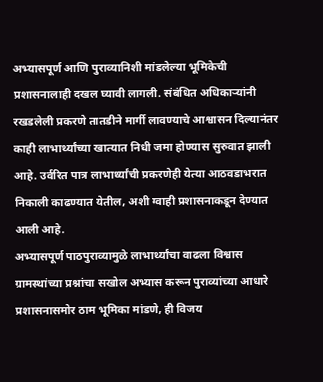अभ्यासपूर्ण आणि पुराव्यानिशी मांडलेल्या भूमिकेची प्रशासनालाही दखल घ्यावी लागली. संबंधित अधिकाऱ्यांनी रखडलेली प्रकरणे तातडीने मार्गी लावण्याचे आश्वासन दिल्यानंतर काही लाभार्थ्यांच्या खात्यात निधी जमा होण्यास सुरुवात झाली आहे. उर्वरित पात्र लाभार्थ्यांची प्रकरणेही येत्या आठवडाभरात निकाली काढण्यात येतील, अशी ग्वाही प्रशासनाकडून देण्यात आली आहे.
अभ्यासपूर्ण पाठपुराव्यामुळे लाभार्थ्यांचा वाढला विश्वास ग्रामस्थांच्या प्रश्नांचा सखोल अभ्यास करून पुराव्यांच्या आधारे प्रशासनासमोर ठाम भूमिका मांडणे, ही विजय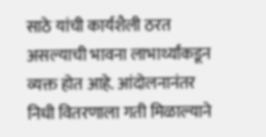साठे यांची कार्यशैली ठरत असल्याची भावना लाभार्थ्यांकडून व्यक्त होत आहे. आंदोलनानंतर निधी वितरणाला गती मिळाल्याने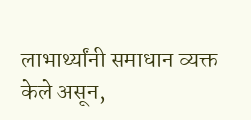लाभार्थ्यांनी समाधान व्यक्त केले असून,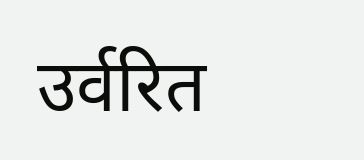उर्वरित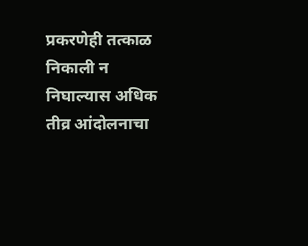प्रकरणेही तत्काळ निकाली न निघाल्यास अधिक तीव्र आंदोलनाचा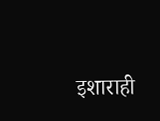इशाराही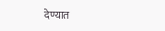देण्यात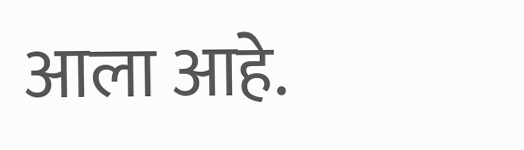आला आहे.